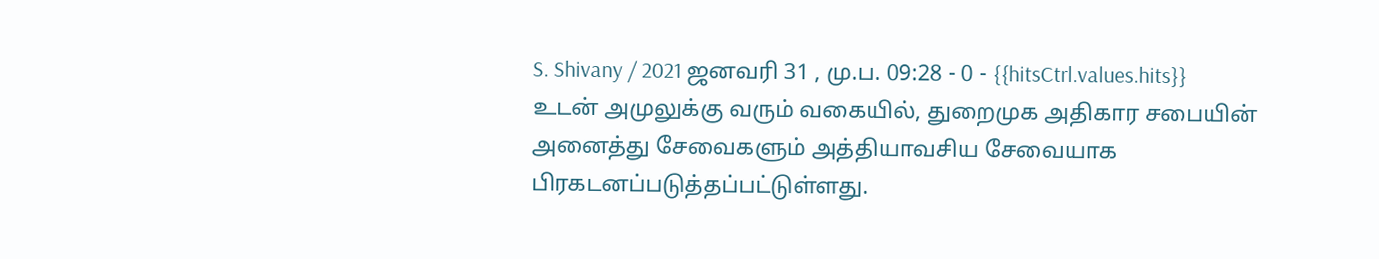S. Shivany / 2021 ஜனவரி 31 , மு.ப. 09:28 - 0 - {{hitsCtrl.values.hits}}
உடன் அமுலுக்கு வரும் வகையில், துறைமுக அதிகார சபையின் அனைத்து சேவைகளும் அத்தியாவசிய சேவையாக பிரகடனப்படுத்தப்பட்டுள்ளது.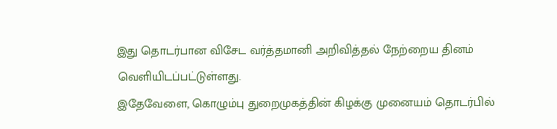இது தொடர்பான விசேட வர்த்தமானி அறிவித்தல் நேற்றைய தினம் வெளியிடப்பட்டுள்ளது.
இதேவேளை, கொழும்பு துறைமுகத்தின் கிழக்கு முனையம் தொடர்பில்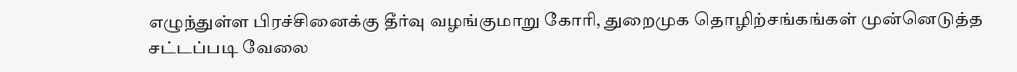எழுந்துள்ள பிரச்சினைக்கு தீர்வு வழங்குமாறு கோரி, துறைமுக தொழிற்சங்கங்கள் முன்னெடுத்த சட்டப்படி வேலை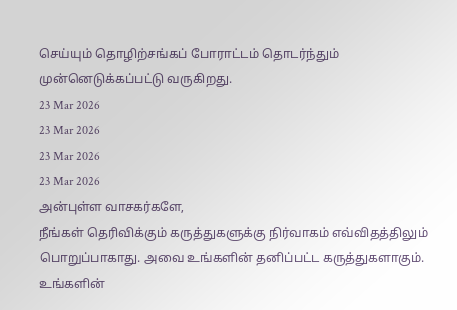செய்யும் தொழிற்சங்கப் போராட்டம் தொடர்ந்தும் முன்னெடுக்கப்பட்டு வருகிறது.
23 Mar 2026
23 Mar 2026
23 Mar 2026
23 Mar 2026
அன்புள்ள வாசகர்களே,
நீங்கள் தெரிவிக்கும் கருத்துகளுக்கு நிர்வாகம் எவ்விதத்திலும் பொறுப்பாகாது. அவை உங்களின் தனிப்பட்ட கருத்துகளாகும். உங்களின்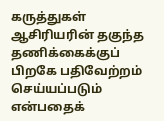கருத்துகள் ஆசிரியரின் தகுந்த தணிக்கைக்குப் பிறகே பதிவேற்றம் செய்யப்படும் என்பதைக்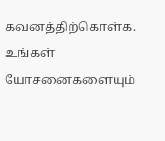கவனத்திற்கொள்க. உங்கள் யோசனைகளையும்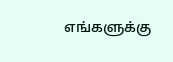எங்களுக்கு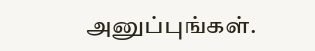அனுப்புங்கள்.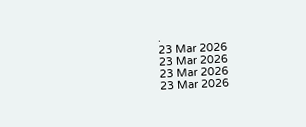.
23 Mar 2026
23 Mar 2026
23 Mar 2026
23 Mar 2026